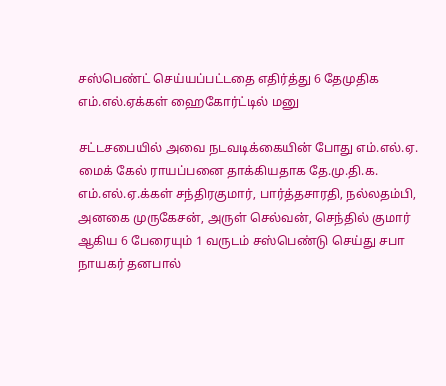சஸ்பெண்ட் செய்யப்பட்டதை எதிர்த்து 6 தேமுதிக எம்.எல்.ஏக்கள் ஹைகோர்ட்டில் மனு

சட்டசபையில் அவை நடவடிக்கையின் போது எம்.எல்.ஏ. மைக் கேல் ராயப்பனை தாக்கியதாக தே.மு.தி.க. எம்.எல்.ஏ.க்கள் சந்திரகுமார், பார்த்தசாரதி, நல்லதம்பி, அனகை முருகேசன், அருள் செல்வன், செந்தில் குமார் ஆகிய 6 பேரையும் 1 வருடம் சஸ்பெண்டு செய்து சபா நாயகர் தனபால்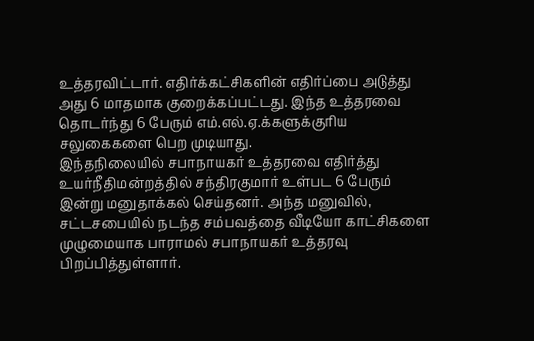உத்தரவிட்டார். எதிர்க்கட்சிகளின் எதிர்ப்பை அடுத்து அது 6 மாதமாக குறைக்கப்பட்டது. இந்த உத்தரவை தொடர்ந்து 6 பேரும் எம்.எல்.ஏ.க்களுக்குரிய சலுகைகளை பெற முடியாது.
இந்தநிலையில் சபாநாயகர் உத்தரவை எதிர்த்து உயர்நீதிமன்றத்தில் சந்திரகுமார் உள்பட 6 பேரும் இன்று மனுதாக்கல் செய்தனர். அந்த மனுவில், சட்டசபையில் நடந்த சம்பவத்தை வீடியோ காட்சிகளை முழுமையாக பாராமல் சபாநாயகர் உத்தரவு பிறப்பித்துள்ளார்.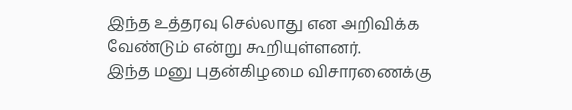இந்த உத்தரவு செல்லாது என அறிவிக்க வேண்டும் என்று கூறியுள்ளனர்.
இந்த மனு புதன்கிழமை விசாரணைக்கு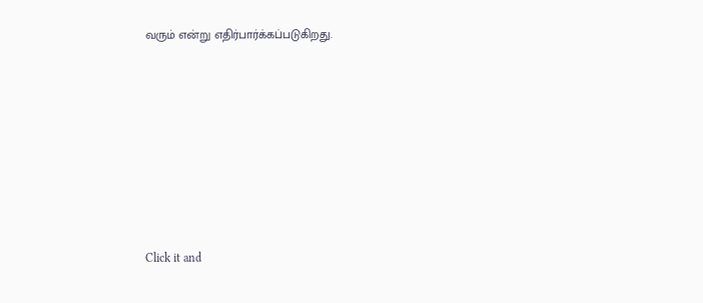வரும் என்று எதிர்பார்க்கப்படுகிறது.












Click it and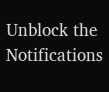Unblock the Notifications